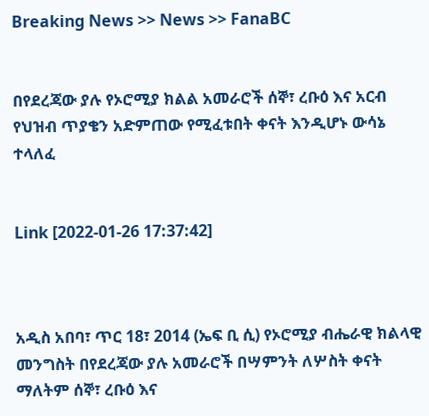Breaking News >> News >> FanaBC


በየደረጃው ያሉ የኦሮሚያ ክልል አመራሮች ሰኞ፣ ረቡዕ እና አርብ የህዝብ ጥያቄን አድምጠው የሚፈቱበት ቀናት እንዲሆኑ ውሳኔ ተላለፈ


Link [2022-01-26 17:37:42]



አዲስ አበባ፣ ጥር 18፣ 2014 (ኤፍ ቢ ሲ) የኦሮሚያ ብሔራዊ ክልላዊ መንግስት በየደረጃው ያሉ አመራሮች በሣምንት ለሦስት ቀናት ማለትም ሰኞ፣ ረቡዕ እና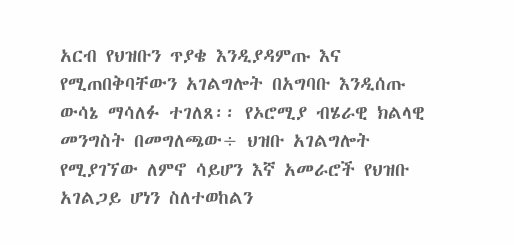አርብ የህዝቡን ጥያቄ እንዲያዳምጡ እና የሚጠበቅባቸውን አገልግሎት በአግባቡ እንዲሰጡ ውሳኔ ማሳለፉ ተገለጸ፡፡ የኦሮሚያ ብሄራዊ ክልላዊ መንግስት በመግለጫው÷ ህዝቡ አገልግሎት የሚያገኘው ለምኖ ሳይሆን እኛ አመራሮች የህዝቡ አገልጋይ ሆነን ስለተወከልን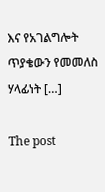እና የአገልግሎት ጥያቄውን የመመለስ ሃላፊነት […]

The post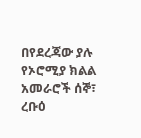በየደረጃው ያሉ የኦሮሚያ ክልል አመራሮች ሰኞ፣ ረቡዕ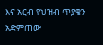እና አርብ የህዝብ ጥያቄን አድምጠው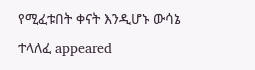የሚፈቱበት ቀናት እንዲሆኑ ውሳኔ ተላለፈ appeared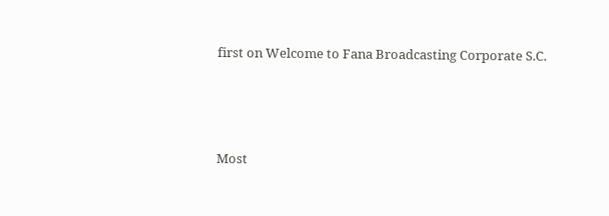first on Welcome to Fana Broadcasting Corporate S.C.



Most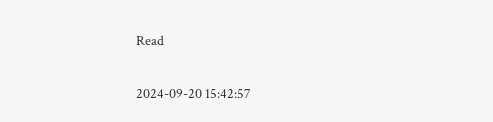Read

2024-09-20 15:42:57